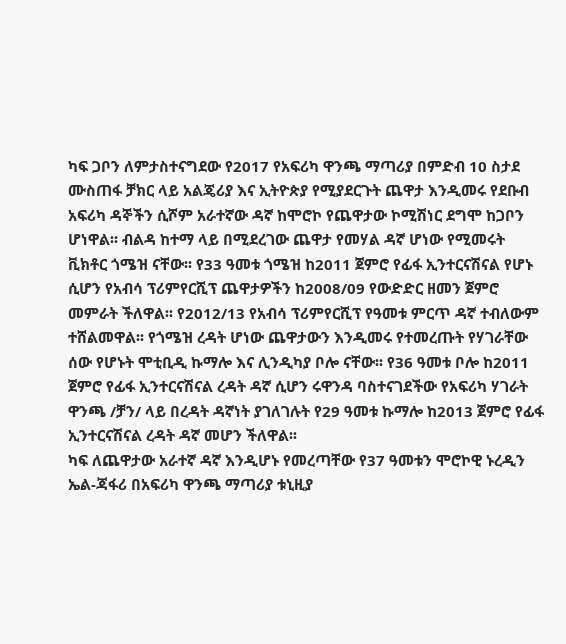ካፍ ጋቦን ለምታስተናግደው የ2017 የአፍሪካ ዋንጫ ማጣሪያ በምድብ 10 ስታደ ሙስጠፋ ቻክር ላይ አልጄሪያ እና ኢትዮጵያ የሚያደርጉት ጨዋታ እንዲመሩ የደቡብ አፍሪካ ዳኞችን ሲሾም አራተኛው ዳኛ ከሞሮኮ የጨዋታው ኮሚሽነር ደግሞ ከጋቦን ሆነዋል፡፡ ብልዳ ከተማ ላይ በሚደረገው ጨዋታ የመሃል ዳኛ ሆነው የሚመሩት ቪክቶር ጎሜዝ ናቸው፡፡ የ33 ዓመቱ ጎሜዝ ከ2011 ጀምሮ የፊፋ ኢንተርናሽናል የሆኑ ሲሆን የአብሳ ፕሪምየርሺፕ ጨዋታዎችን ከ2008/09 የውድድር ዘመን ጀምሮ መምራት ችለዋል፡፡ የ2012/13 የአብሳ ፕሪምየርሺፕ የዓመቱ ምርጥ ዳኛ ተብለውም ተሸልመዋል፡፡ የጎሜዝ ረዳት ሆነው ጨዋታውን እንዲመሩ የተመረጡት የሃገራቸው ሰው የሆኑት ሞቲቢዲ ኩማሎ እና ሊንዲካያ ቦሎ ናቸው፡፡ የ36 ዓመቱ ቦሎ ከ2011 ጀምሮ የፊፋ ኢንተርናሽናል ረዳት ዳኛ ሲሆን ሩዋንዳ ባስተናገደችው የአፍሪካ ሃገራት ዋንጫ /ቻን/ ላይ በረዳት ዳኛነት ያገለገሉት የ29 ዓመቱ ኩማሎ ከ2013 ጀምሮ የፊፋ ኢንተርናሽናል ረዳት ዳኛ መሆን ችለዋል፡፡
ካፍ ለጨዋታው አራተኛ ዳኛ እንዲሆኑ የመረጣቸው የ37 ዓመቱን ሞሮኮዊ ኑረዲን ኤል-ጃፋሪ በአፍሪካ ዋንጫ ማጣሪያ ቱኒዚያ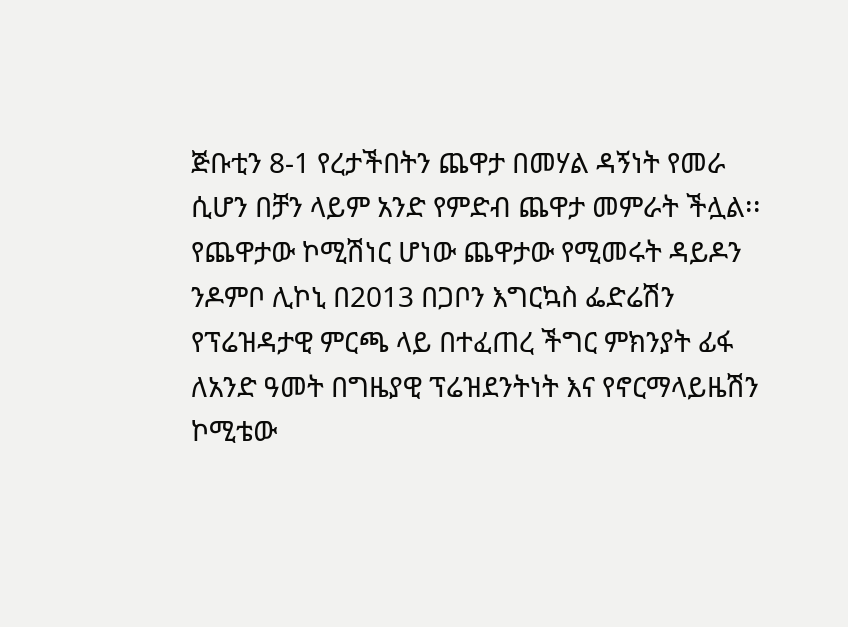ጅቡቲን 8-1 የረታችበትን ጨዋታ በመሃል ዳኝነት የመራ ሲሆን በቻን ላይም አንድ የምድብ ጨዋታ መምራት ችሏል፡፡ የጨዋታው ኮሚሽነር ሆነው ጨዋታው የሚመሩት ዳይዶን ንዶምቦ ሊኮኒ በ2013 በጋቦን እግርኳስ ፌድሬሽን የፕሬዝዳታዊ ምርጫ ላይ በተፈጠረ ችግር ምክንያት ፊፋ ለአንድ ዓመት በግዜያዊ ፕሬዝደንትነት እና የኖርማላይዜሽን ኮሚቴው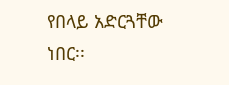የበላይ አድርጓቸው ነበር፡፡